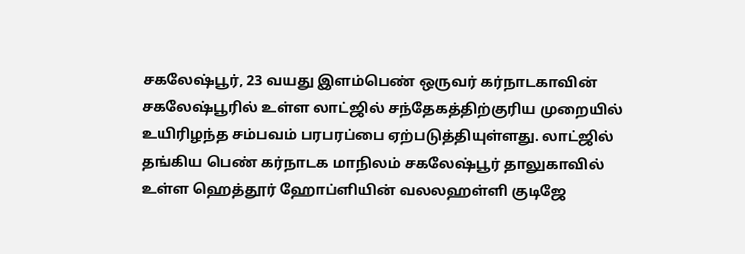சகலேஷ்பூர், 23 வயது இளம்பெண் ஒருவர் கர்நாடகாவின் சகலேஷ்பூரில் உள்ள லாட்ஜில் சந்தேகத்திற்குரிய முறையில் உயிரிழந்த சம்பவம் பரபரப்பை ஏற்படுத்தியுள்ளது. லாட்ஜில் தங்கிய பெண் கர்நாடக மாநிலம் சகலேஷ்பூர் தாலுகாவில் உள்ள ஹெத்தூர் ஹோப்ளியின் வலலஹள்ளி குடிஜே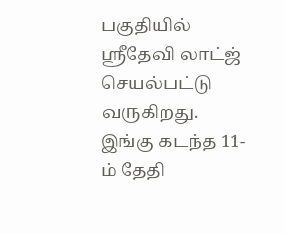பகுதியில் ஸ்ரீதேவி லாட்ஜ் செயல்பட்டு வருகிறது. இங்கு கடந்த 11-ம் தேதி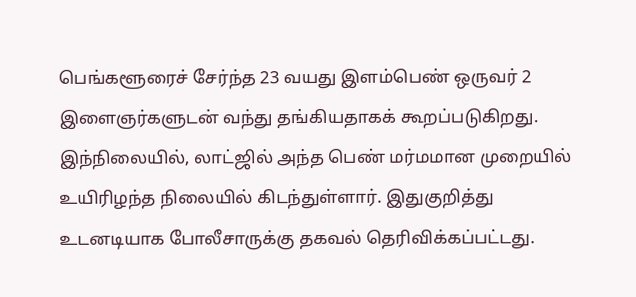பெங்களூரைச் சேர்ந்த 23 வயது இளம்பெண் ஒருவர் 2 இளைஞர்களுடன் வந்து தங்கியதாகக் கூறப்படுகிறது. இந்நிலையில், லாட்ஜில் அந்த பெண் மர்மமான முறையில் உயிரிழந்த நிலையில் கிடந்துள்ளார். இதுகுறித்து உடனடியாக போலீசாருக்கு தகவல் தெரிவிக்கப்பட்டது.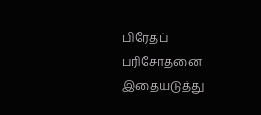பிரேதப் பரிசோதனை இதையடுத்து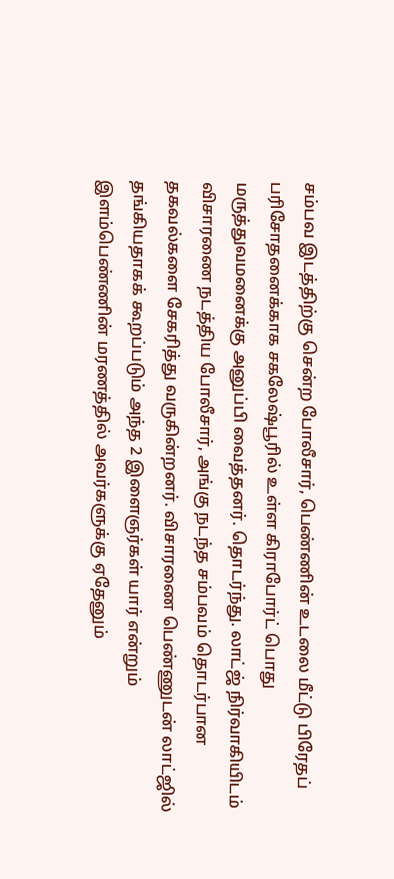சம்பவ இடத்திற்கு சென்ற போலீசார், பெண்ணின் உடலை மீட்டு பிரேதப் பரிசோதனைக்காக சகலேஷ்பூரில் உள்ள கிராபோர்ட் பொது மருத்துவமனைக்கு அனுப்பி வைத்தனர். தொடர்ந்து. லாட்ஜ் நிர்வாகியிடம் விசாரணை நடத்திய போலீசார், அங்கு நடந்த சம்பவம் தொடர்பான தகவல்களை சேகரித்து வருகின்றனர். விசாரணை பெண்ணுடன் லாட்ஜில் தங்கியதாகக் கூறப்படும் அந்த 2 இளைஞர்கள் யார் என்றும் இளம்பெண்ணின் மரணத்தில் அவர்களுக்கு ஏதேனும்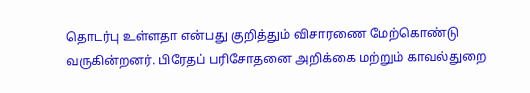தொடர்பு உள்ளதா என்பது குறித்தும் விசாரணை மேற்கொண்டு வருகின்றனர். பிரேதப் பரிசோதனை அறிக்கை மற்றும் காவல்துறை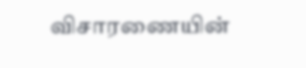விசாரணையின்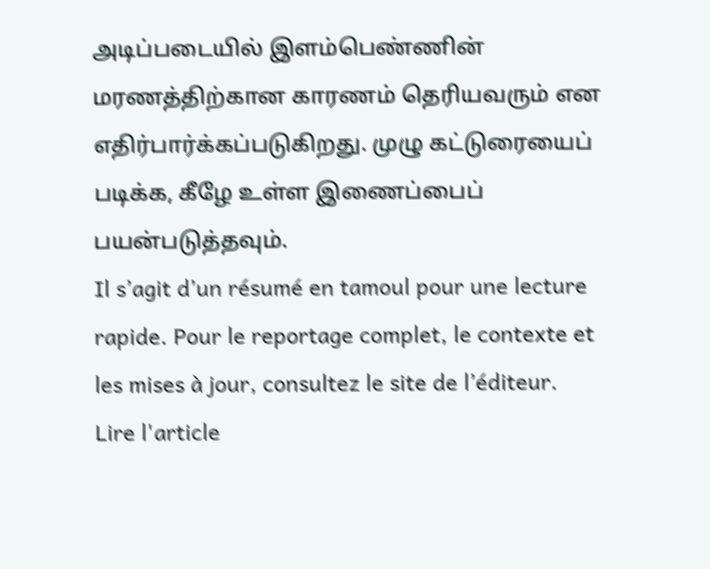அடிப்படையில் இளம்பெண்ணின் மரணத்திற்கான காரணம் தெரியவரும் என எதிர்பார்க்கப்படுகிறது. முழு கட்டுரையைப் படிக்க, கீழே உள்ள இணைப்பைப் பயன்படுத்தவும்.
Il s’agit d’un résumé en tamoul pour une lecture rapide. Pour le reportage complet, le contexte et les mises à jour, consultez le site de l’éditeur.
Lire l'article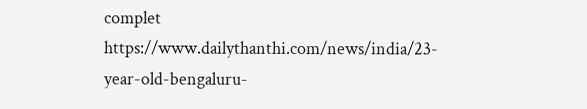complet
https://www.dailythanthi.com/news/india/23-year-old-bengaluru-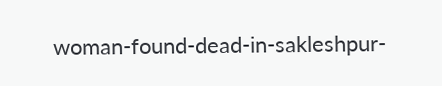woman-found-dead-in-sakleshpur-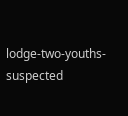lodge-two-youths-suspected